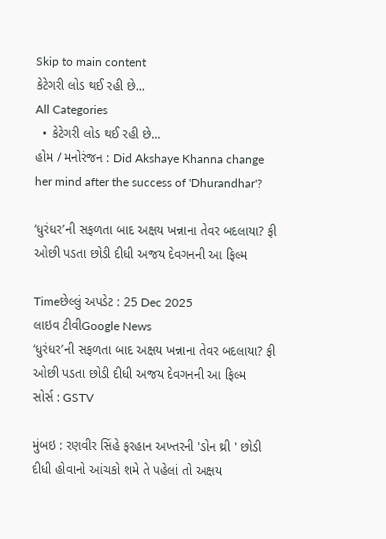Skip to main content
કેટેગરી લોડ થઈ રહી છે...
All Categories
  • કેટેગરી લોડ થઈ રહી છે...
હોમ / મનોરંજન : Did Akshaye Khanna change her mind after the success of 'Dhurandhar'?

‘ધુરંધર’ની સફળતા બાદ અક્ષય ખન્નાના તેવર બદલાયા? ફી ઓછી પડતા છોડી દીધી અજય દેવગનની આ ફિલ્મ

Timeછેલ્લું અપડેટ : 25 Dec 2025
લાઇવ ટીવીGoogle News
‘ધુરંધર’ની સફળતા બાદ અક્ષય ખન્નાના તેવર બદલાયા? ફી ઓછી પડતા છોડી દીધી અજય દેવગનની આ ફિલ્મ
સોર્સ : GSTV

મુંબઇ : રણવીર સિંહે ફરહાન અખ્તરની 'ડોન થ્રી ' છોડી દીધી હોવાનો આંચકો શમે તે પહેલાં તો અક્ષય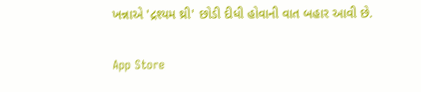ખન્નાએ 'દ્રશ્યમ થ્રી' છોડી દીધી હોવાની વાત બહાર આવી છે.

App Store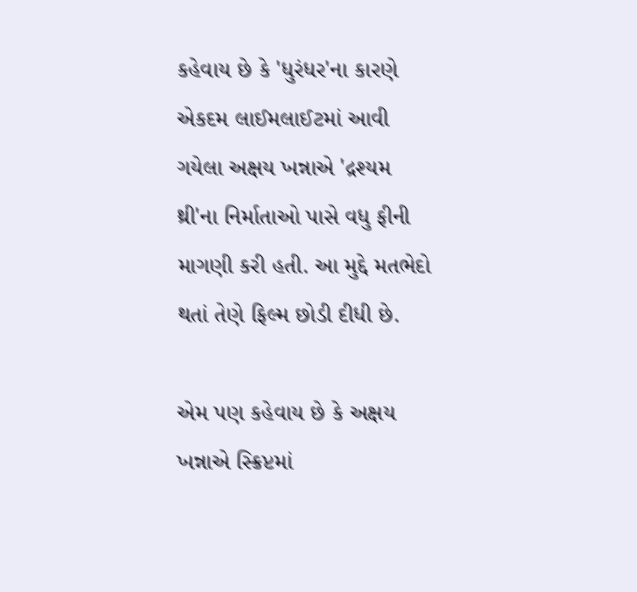કહેવાય છે કે 'ધુરંધર'ના કારણે એકદમ લાઈમલાઈટમાં આવી ગયેલા અક્ષય ખન્નાએ 'દ્રશ્યમ થ્રી'ના નિર્માતાઓ પાસે વધુ ફીની માગણી કરી હતી. આ મુદ્દે મતભેદો થતાં તેણે ફિલ્મ છોડી દીધી છે.

એમ પણ કહેવાય છે કે અક્ષય ખન્નાએ સ્ક્રિપ્ટમાં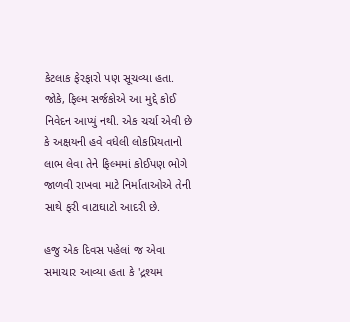કેટલાક ફેરફારો પણ સૂચવ્યા હતા. જોકે, ફિલ્મ સર્જકોએ આ મુદ્દે કોઈ નિવેદન આપ્યું નથી. એક ચર્ચા એવી છે  કે અક્ષયની હવે વધેલી લોકપ્રિયતાનો લાભ લેવા તેને ફિલ્મમાં કોઈપણ ભોગે જાળવી રાખવા માટે નિર્માતાઓએ તેની સાથે ફરી વાટાઘાટો આદરી છે.

હજુ એક દિવસ પહેલાં જ એવા સમાચાર આવ્યા હતા કે 'દ્રશ્યમ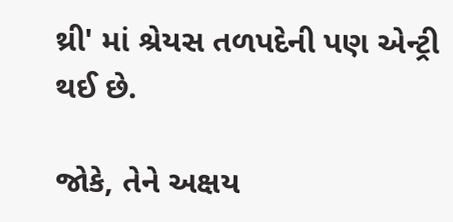થ્રી' માં શ્રેયસ તળપદેની પણ એન્ટ્રી થઈ છે.

જોકે, તેને અક્ષય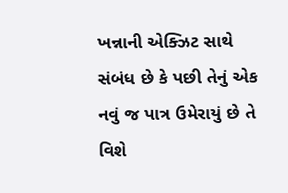ખન્નાની એક્ઝિટ સાથે સંબંધ છે કે પછી તેનું એક નવું જ પાત્ર ઉમેરાયું છે તે વિશે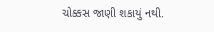ચોક્કસ જાણી શકાયું નથી.